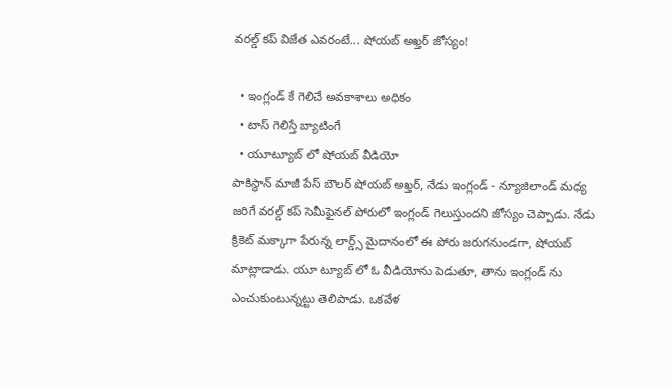వరల్డ్ కప్ విజేత ఎవరంటే... షోయబ్ అఖ్తర్ జోస్యం!

  • ఇంగ్లండ్ కే గెలిచే అవకాశాలు అధికం
  • టాస్ గెలిస్తే బ్యాటింగే
  • యూట్యూబ్ లో షోయబ్ వీడియో
పాకిస్థాన్ మాజీ పేస్ బౌలర్ షోయబ్ అఖ్తర్, నేడు ఇంగ్లండ్ - న్యూజిలాండ్ మధ్య జరిగే వరల్డ్ కప్ సెమీఫైనల్ పోరులో ఇంగ్లండ్ గెలుస్తుందని జోస్యం చెప్పాడు. నేడు క్రికెట్ మక్కాగా పేరున్న లార్డ్స్ మైదానంలో ఈ పోరు జరుగనుండగా, షోయబ్ మాట్లాడాడు. యూ ట్యూబ్ లో ఓ వీడియోను పెడుతూ, తాను ఇంగ్లండ్ ను ఎంచుకుంటున్నట్టు తెలిపాడు. ఒకవేళ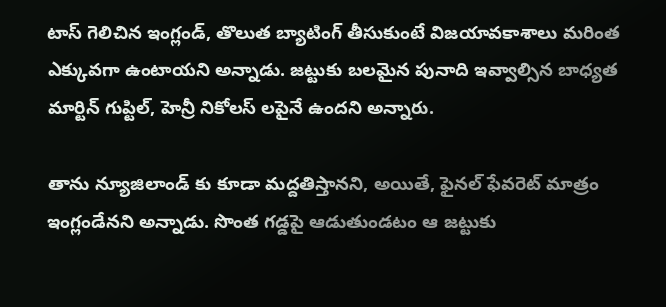టాస్ గెలిచిన ఇంగ్లండ్, తొలుత బ్యాటింగ్ తీసుకుంటే విజయావకాశాలు మరింత ఎక్కువగా ఉంటాయని అన్నాడు. జట్టుకు బలమైన పునాది ఇవ్వాల్సిన బాధ్యత మార్టిన్ గుప్టిల్, హెన్రీ నికోలస్ లపైనే ఉందని అన్నారు.

తాను న్యూజిలాండ్ కు కూడా మద్దతిస్తానని, అయితే, ఫైనల్ ఫేవరెట్ మాత్రం ఇంగ్లండేనని అన్నాడు. సొంత గడ్డపై ఆడుతుండటం ఆ జట్టుకు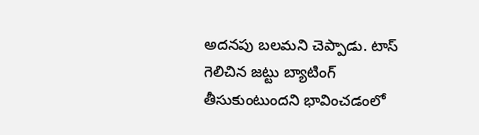అదనపు బలమని చెప్పాడు. టాస్ గెలిచిన జట్టు బ్యాటింగ్ తీసుకుంటుందని భావించడంలో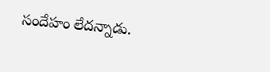సందేహం లేదన్నాడు.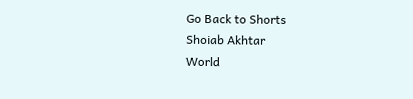Go Back to Shorts
Shoiab Akhtar
World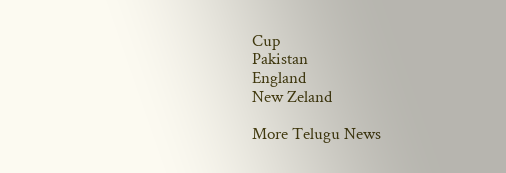Cup
Pakistan
England
New Zeland

More Telugu News